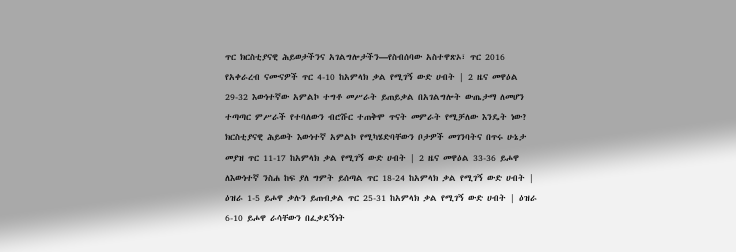ጥር ክርስቲያናዊ ሕይወታችንና አገልግሎታችን—የስብሰባው አስተዋጽኦ፣ ጥር 2016 የአቀራረብ ናሙናዎች ጥር 4-10 ከአምላክ ቃል የሚገኝ ውድ ሀብት | 2 ዜና መዋዕል 29-32 እውነተኛው አምልኮ ተግቶ መሥራት ይጠይቃል በአገልግሎት ውጤታማ ለመሆን ተጣጣር ምሥራች የተባለውን ብሮሹር ተጠቅሞ ጥናት መምራት የሚቻለው እንዴት ነው? ክርስቲያናዊ ሕይወት እውነተኛ አምልኮ የሚካሄድባቸውን ቦታዎች መገንባትና በጥሩ ሁኔታ መያዝ ጥር 11-17 ከአምላክ ቃል የሚገኝ ውድ ሀብት | 2 ዜና መዋዕል 33-36 ይሖዋ ለእውነተኛ ንስሐ ከፍ ያለ ግምት ይሰጣል ጥር 18-24 ከአምላክ ቃል የሚገኝ ውድ ሀብት | ዕዝራ 1-5 ይሖዋ ቃሉን ይጠብቃል ጥር 25-31 ከአምላክ ቃል የሚገኝ ውድ ሀብት | ዕዝራ 6-10 ይሖዋ ራሳቸውን በፈቃደኝነት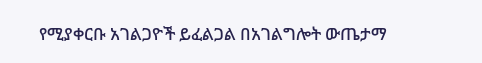የሚያቀርቡ አገልጋዮች ይፈልጋል በአገልግሎት ውጤታማ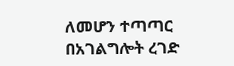ለመሆን ተጣጣር በአገልግሎት ረገድ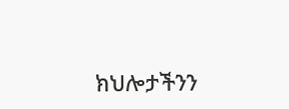ክህሎታችንን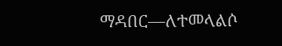ማዳበር—ለተመላልሶ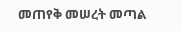መጠየቅ መሠረት መጣል